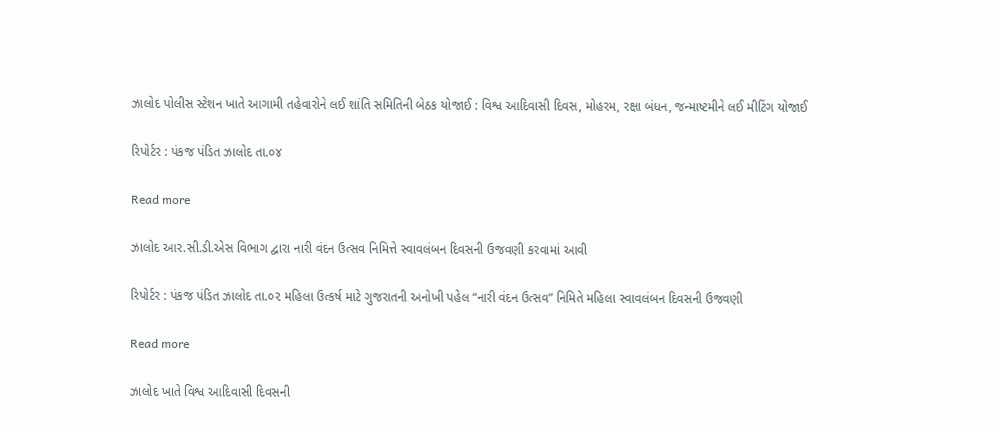ઝાલોદ પોલીસ સ્ટેશન ખાતે આગામી તહેવારોને લઈ શાંતિ સમિતિની બેઠક યોજાઈ : વિશ્વ આદિવાસી દિવસ, મોહરમ, રક્ષા બંધન, જન્માષ્ટમીને લઈ મીટિંગ યોજાઈ

રિપોર્ટર : પંકજ પંડિત ઝાલોદ તા.૦૪

Read more

ઝાલોદ આર.સી.ડી.એસ વિભાગ દ્વારા નારી વંદન ઉત્સવ નિમિત્તે સ્વાવલંબન દિવસની ઉજવણી કરવામાં આવી

રિપોર્ટર : પંકજ પંડિત ઝાલોદ તા.૦૨ મહિલા ઉત્કર્ષ માટે ગુજરાતની અનોખી પહેલ “નારી વંદન ઉત્સવ” નિમિતે મહિલા સ્વાવલંબન દિવસની ઉજવણી

Read more

ઝાલોદ ખાતે વિશ્વ આદિવાસી દિવસની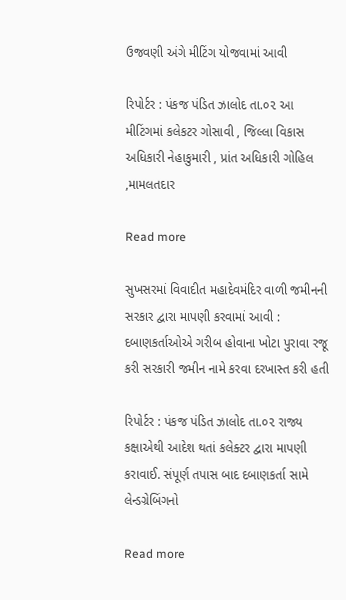ઉજવણી અંગે મીટિંગ યોજવામાં આવી

રિપોર્ટર : પંકજ પંડિત ઝાલોદ તા.૦૨ આ મીટિંગમાં કલેકટર ગોસાવી , જિલ્લા વિકાસ અધિકારી નેહાકુમારી , પ્રાંત અધિકારી ગોહિલ ,મામલતદાર

Read more

સુખસરમાં વિવાદીત મહાદેવમંદિર વાળી જમીનની સરકાર દ્વારા માપણી કરવામાં આવી : દબાણકર્તાઓએ ગરીબ હોવાના ખોટા પુરાવા રજૂ કરી સરકારી જમીન નામે કરવા દરખાસ્ત કરી હતી

રિપોર્ટર : પંકજ પંડિત ઝાલોદ તા.૦૨ રાજ્ય કક્ષાએથી આદેશ થતાં કલેક્ટર દ્વારા માપણી કરાવાઈ. સંપૂર્ણ તપાસ બાદ દબાણકર્તા સામે લેન્ડગ્રેબિંગનો

Read more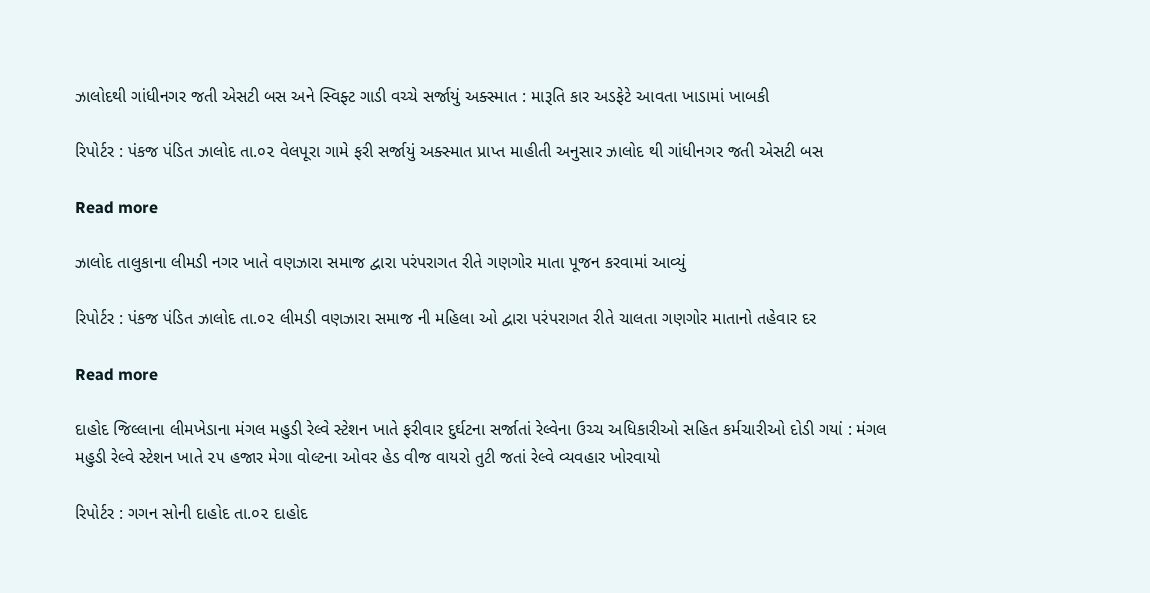ઝાલોદથી ગાંધીનગર જતી એસટી બસ અને સ્વિફ્ટ ગાડી વચ્ચે સર્જાયું અક્સ્માત : મારૂતિ કાર અડફેટે આવતા ખાડામાં ખાબકી

રિપોર્ટર : પંકજ પંડિત ઝાલોદ તા.૦૨ વેલપૂરા ગામે ફરી સર્જાયું અક્સ્માત પ્રાપ્ત માહીતી અનુસાર ઝાલોદ થી ગાંધીનગર જતી એસટી બસ

Read more

ઝાલોદ તાલુકાના લીમડી નગર ખાતે વણઝારા સમાજ દ્વારા પરંપરાગત રીતે ગણગોર માતા પૂજન કરવામાં આવ્યું

રિપોર્ટર : પંકજ પંડિત ઝાલોદ તા.૦૨ લીમડી વણઝારા સમાજ ની મહિલા ઓ દ્વારા પરંપરાગત રીતે ચાલતા ગણગોર માતાનો તહેવાર દર

Read more

દાહોદ જિલ્લાના લીમખેડાના મંગલ મહુડી રેલ્વે સ્ટેશન ખાતે ફરીવાર દુર્ઘટના સર્જાતાં રેલ્વેના ઉચ્ચ અધિકારીઓ સહિત કર્મચારીઓ દોડી ગયાં : મંગલ મહુડી રેલ્વે સ્ટેશન ખાતે ૨૫ હજાર મેગા વોલ્ટના ઓવર હેડ વીજ વાયરો તુટી જતાં રેલ્વે વ્યવહાર ખોરવાયો

રિપોર્ટર : ગગન સોની દાહોદ તા.૦૨ દાહોદ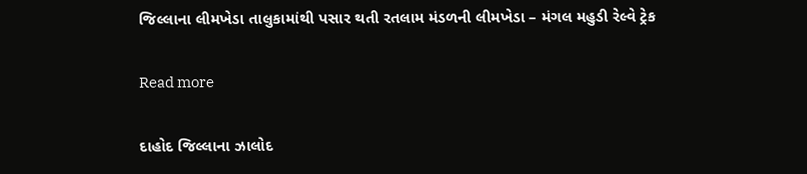જિલ્લાના લીમખેડા તાલુકામાંથી પસાર થતી રતલામ મંડળની લીમખેડા – મંગલ મહુડી રેલ્વે ટ્રેક

Read more

દાહોદ જિલ્લાના ઝાલોદ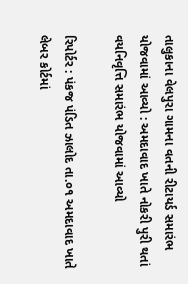તાલુકાના વેલપુરા ગામના વતની રીટાયર્ડ સમારંભ યોજવામાં આવ્યો : અમદાવાદ ખાતે નોકરી પુરી થતાં વયનિવૃત્તિ સમારંભ યોજવામાં આવ્યો

રિપોર્ટર : પંકજ પંડિત ઝાલોદ તા.૦૧ અમદાવાદ ખાતે લેબર કોર્ટમાં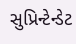સુપ્રિન્ટેન્ડેટ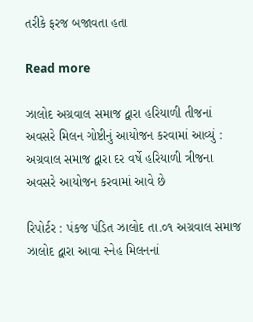તરીકે ફરજ બજાવતા હતા

Read more

ઝાલોદ અગ્રવાલ સમાજ દ્વારા હરિયાળી તીજનાં અવસરે મિલન ગોષ્ટીનું આયોજન કરવામાં આવ્યું : અગ્રવાલ સમાજ દ્વારા દર વર્ષે હરિયાળી ત્રીજના અવસરે આયોજન કરવામાં આવે છે

રિપોર્ટર : પંકજ પંડિત ઝાલોદ તા.૦૧ અગ્રવાલ સમાજ ઝાલોદ દ્વારા આવા સ્નેહ મિલનનાં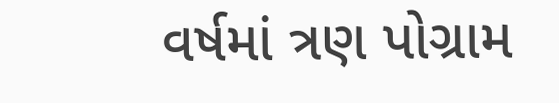વર્ષમાં ત્રણ પોગ્રામ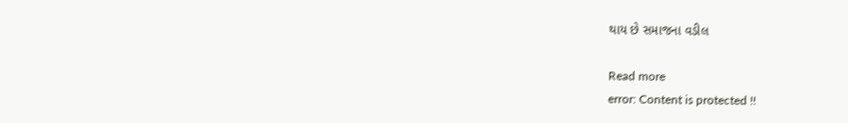થાય છે સમાજના વડીલ

Read more
error: Content is protected !!